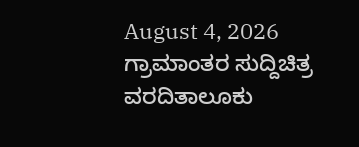August 4, 2026
ಗ್ರಾಮಾಂತರ ಸುದ್ದಿಚಿತ್ರ ವರದಿತಾಲೂಕು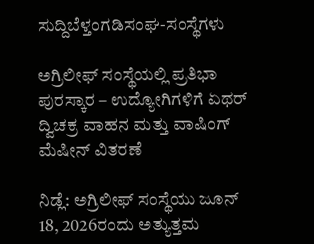ಸುದ್ದಿಬೆಳ್ತಂಗಡಿಸಂಘ-ಸಂಸ್ಥೆಗಳು

ಅಗ್ರಿಲೀಫ್‌ ಸಂಸ್ಥೆಯಲ್ಲಿ ಪ್ರತಿಭಾ ಪುರಸ್ಕಾರ – ಉದ್ಯೋಗಿಗಳಿಗೆ ಏಥರ್‌ ದ್ವಿಚಕ್ರ ವಾಹನ ಮತ್ತು ವಾಷಿಂಗ್‌ ಮೆಷೀನ್‌ ವಿತರಣೆ

ನಿಡ್ಲೆ: ಅಗ್ರಿಲೀಫ್ ಸಂಸ್ಥೆಯು ಜೂನ್ 18, 2026ರಂದು ಅತ್ಯುತ್ತಮ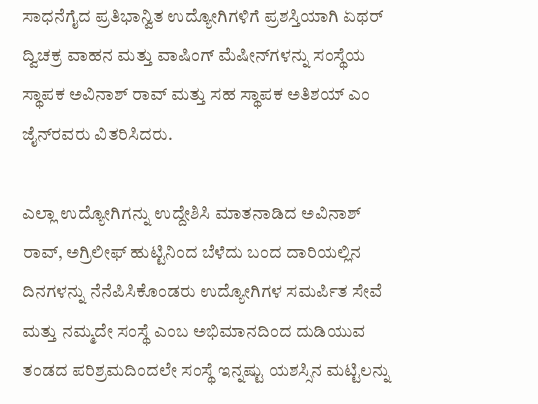ಸಾಧನೆಗೈದ ಪ್ರತಿಭಾನ್ವಿತ ಉದ್ಯೋಗಿಗಳಿಗೆ ಪ್ರಶಸ್ತಿಯಾಗಿ ಏಥರ್‌ ದ್ವಿಚಕ್ರ ವಾಹನ ಮತ್ತು ವಾಷಿಂಗ್‌ ಮೆಷೀನ್‌ಗಳನ್ನು ಸಂಸ್ಥೆಯ ಸ್ಥಾಪಕ ಅವಿನಾಶ್‌ ರಾವ್‌ ಮತ್ತು ಸಹ ಸ್ಥಾಪಕ ಅತಿಶಯ್‌ ಎಂ ಜೈನ್‌ರವರು ವಿತರಿಸಿದರು.

ಎಲ್ಲಾ ಉದ್ಯೋಗಿಗನ್ನು ಉದ್ದೇಶಿಸಿ ಮಾತನಾಡಿದ ಅವಿನಾಶ್‌ ರಾವ್‌, ಅಗ್ರಿಲೀಫ್‌ ಹುಟ್ಟಿನಿಂದ ಬೆಳೆದು ಬಂದ ದಾರಿಯಲ್ಲಿನ ದಿನಗಳನ್ನು ನೆನೆಪಿಸಿಕೊಂಡರು ಉದ್ಯೋಗಿಗಳ ಸಮರ್ಪಿತ ಸೇವೆ ಮತ್ತು ನಮ್ಮದೇ ಸಂಸ್ಥೆ ಎಂಬ ಅಭಿಮಾನದಿಂದ ದುಡಿಯುವ ತಂಡದ ಪರಿಶ್ರಮದಿಂದಲೇ ಸಂಸ್ಥೆ ಇನ್ನಷ್ಟು ಯಶಸ್ಸಿನ ಮಟ್ಟಿಲನ್ನು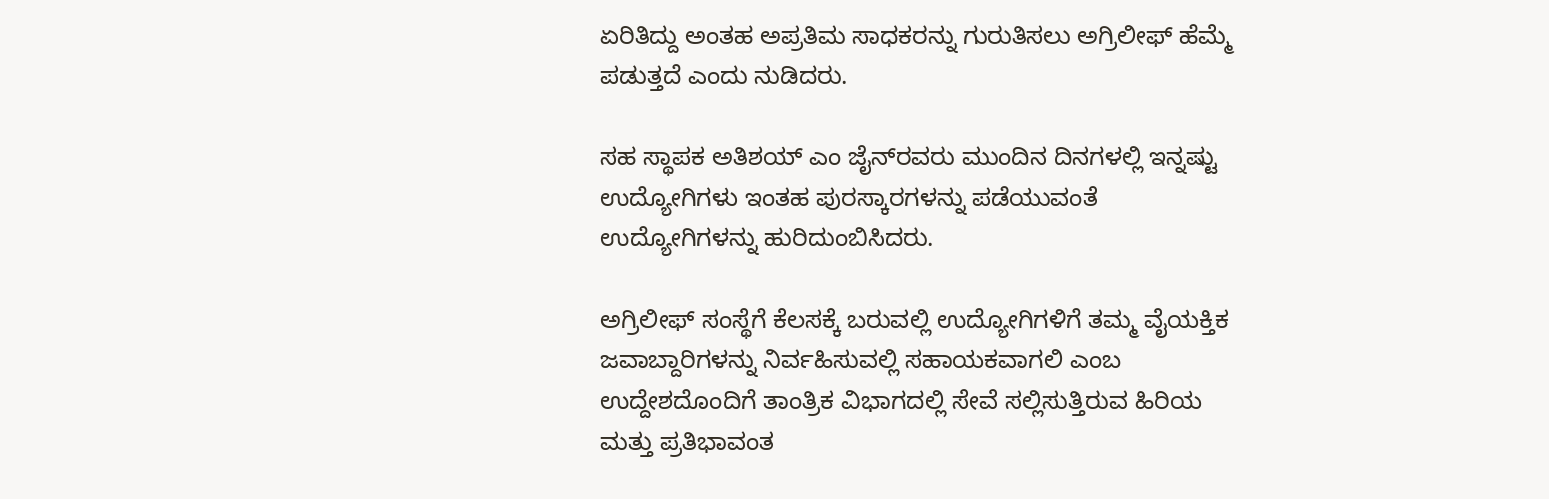ಏರಿತಿದ್ದು ಅಂತಹ ಅಪ್ರತಿಮ ಸಾಧಕರನ್ನು ಗುರುತಿಸಲು ಅಗ್ರಿಲೀಫ್‌ ಹೆಮ್ಮೆ ಪಡುತ್ತದೆ ಎಂದು ನುಡಿದರು.

ಸಹ ಸ್ಥಾಪಕ ಅತಿಶಯ್‌ ಎಂ ಜೈನ್‌ರವರು ಮುಂದಿನ ದಿನಗಳಲ್ಲಿ ಇನ್ನಷ್ಟು ಉದ್ಯೋಗಿಗಳು ಇಂತಹ ಪುರಸ್ಕಾರಗಳನ್ನು ಪಡೆಯುವಂತೆ ಉದ್ಯೋಗಿಗಳನ್ನು ಹುರಿದುಂಬಿಸಿದರು.

ಅಗ್ರಿಲೀಫ್‌ ಸಂಸ್ಥೆಗೆ ಕೆಲಸಕ್ಕೆ ಬರುವಲ್ಲಿ ಉದ್ಯೋಗಿಗಳಿಗೆ ತಮ್ಮ ವೈಯಕ್ತಿಕ ಜವಾಬ್ದಾರಿಗಳನ್ನು ನಿರ್ವಹಿಸುವಲ್ಲಿ ಸಹಾಯಕವಾಗಲಿ ಎಂಬ ಉದ್ದೇಶದೊಂದಿಗೆ ತಾಂತ್ರಿಕ ವಿಭಾಗದಲ್ಲಿ ಸೇವೆ ಸಲ್ಲಿಸುತ್ತಿರುವ ಹಿರಿಯ ಮತ್ತು ಪ್ರತಿಭಾವಂತ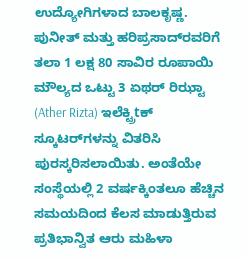ಉದ್ಯೋಗಿಗಳಾದ ಬಾಲಕೃಷ್ಣ. ಪುನೀತ್‌ ಮತ್ತು ಹರಿಪ್ರಸಾದ್‌ರವರಿಗೆ ತಲಾ 1 ಲಕ್ಷ 80 ಸಾವಿರ ರೂಪಾಯಿ ಮೌಲ್ಯದ ಒಟ್ಟು 3 ಏಥರ್ ರಿಝ್ಟಾ (Ather Rizta) ಇಲೆಕ್ಟ್ರಿtಕ್ ಸ್ಕೂಟರ್‌ಗಳನ್ನು ವಿತರಿಸಿ ಪುರಸ್ಕರಿಸಲಾಯಿತು. ಅಂತೆಯೇ ಸಂಸ್ಥೆಯಲ್ಲಿ 2 ವರ್ಷಕ್ಕಿಂತಲೂ ಹೆಚ್ಚಿನ ಸಮಯದಿಂದ ಕೆಲಸ ಮಾಡುತ್ತಿರುವ ಪ್ರತಿಭಾನ್ವಿತ ಆರು ಮಹಿಳಾ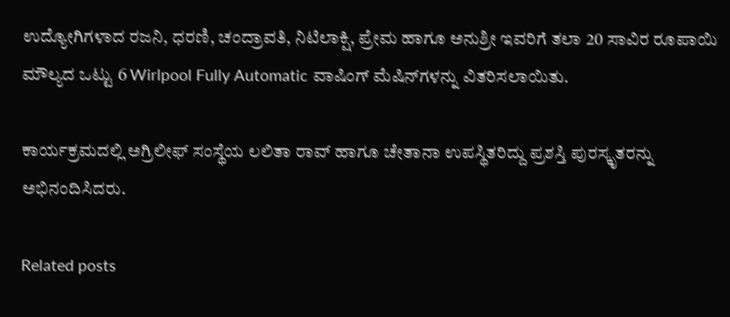ಉದ್ಯೋಗಿಗಳಾದ ರಜನಿ, ಧರಣಿ, ಚಂದ್ರಾವತಿ, ನಿಟಿಲಾಕ್ಷಿ, ಪ್ರೇಮ ಹಾಗೂ ಅನುಶ್ರೀ ಇವರಿಗೆ ತಲಾ 20 ಸಾವಿರ ರೂಪಾಯಿ ಮೌಲ್ಯದ ಒಟ್ಟು 6 Wirlpool Fully Automatic ವಾಷಿಂಗ್ ಮೆಷಿನ್‌ಗಳನ್ನು ವಿತರಿಸಲಾಯಿತು.

ಕಾರ್ಯಕ್ರಮದಲ್ಲಿ ಅಗ್ರಿಲೀಫ್‌ ಸಂಸ್ಥೆಯ ಲಲಿತಾ ರಾವ್‌ ಹಾಗೂ ಚೇತಾನಾ ಉಪಸ್ಥಿತರಿದ್ದು ಪ್ರಶಸ್ತಿ ಪುರಸ್ಕೃತರನ್ನು ಅಭಿನಂದಿಸಿದರು.

Related posts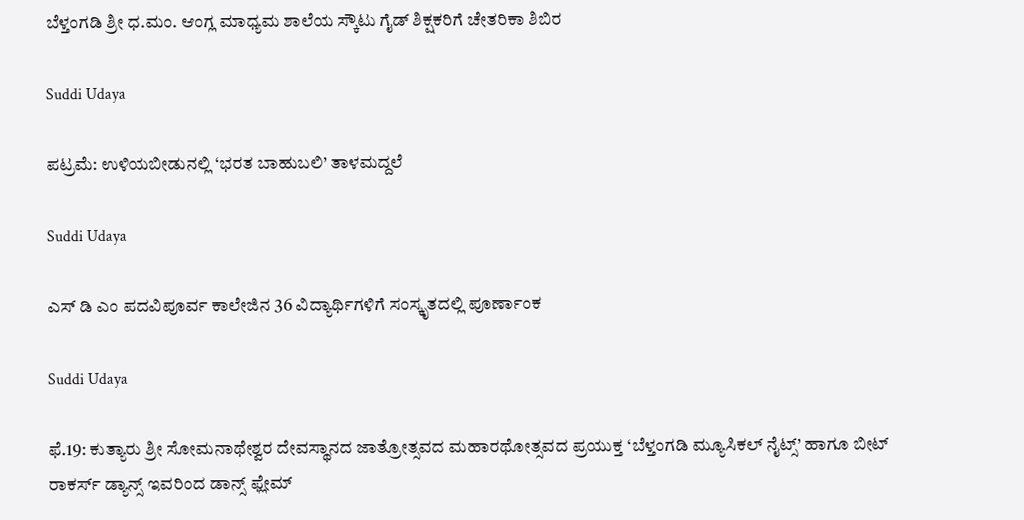ಬೆಳ್ತಂಗಡಿ ಶ್ರೀ ಧ.ಮಂ. ಆಂಗ್ಲ ಮಾಧ್ಯಮ ಶಾಲೆಯ ಸ್ಕೌಟು ಗೈಡ್ ಶಿಕ್ಷಕರಿಗೆ ಚೇತರಿಕಾ ಶಿಬಿರ

Suddi Udaya

ಪಟ್ರಮೆ: ಉಳಿಯಬೀಡುನಲ್ಲಿ ‘ಭರತ ಬಾಹುಬಲಿ’ ತಾಳಮದ್ದಲೆ

Suddi Udaya

ಎಸ್ ಡಿ ಎಂ ಪದವಿಪೂರ್ವ ಕಾಲೇಜಿನ 36 ವಿದ್ಯಾರ್ಥಿಗಳಿಗೆ ಸಂಸ್ಕೃತದಲ್ಲಿ ಪೂರ್ಣಾಂಕ

Suddi Udaya

ಫೆ.19: ಕುತ್ಯಾರು ಶ್ರೀ ಸೋಮನಾಥೇಶ್ವರ ದೇವಸ್ಥಾನದ ಜಾತ್ರೋತ್ಸವದ ಮಹಾರಥೋತ್ಸವದ ಪ್ರಯುಕ್ತ ‘ಬೆಳ್ತಂಗಡಿ ಮ್ಯೂಸಿಕಲ್ ನೈಟ್ಸ್’ ಹಾಗೂ ಬೀಟ್ ರಾಕರ್ಸ್ ಡ್ಯಾನ್ಸ್ ಇವರಿಂದ ಡಾನ್ಸ್ ಫ್ಲೇಮ್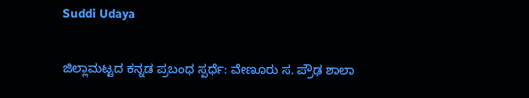Suddi Udaya

ಜಿಲ್ಲಾಮಟ್ಟದ ಕನ್ನಡ ಪ್ರಬಂಧ ಸ್ಪರ್ಧೆ: ವೇಣೂರು ಸ. ಪ್ರೌಢ ಶಾಲಾ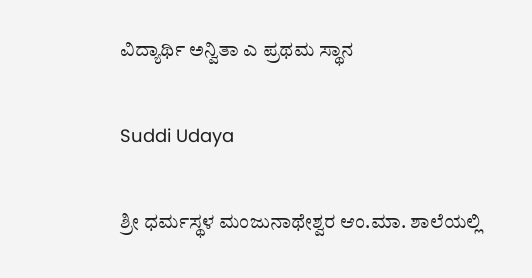ವಿದ್ಯಾರ್ಥಿ ಅನ್ವಿತಾ ಎ ಪ್ರಥಮ ಸ್ಥಾನ

Suddi Udaya

ಶ್ರೀ ಧರ್ಮಸ್ಥಳ ಮಂಜುನಾಥೇಶ್ವರ ಆಂ.ಮಾ. ಶಾಲೆಯಲ್ಲಿ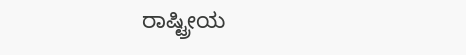ರಾಷ್ಟ್ರೀಯ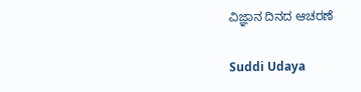ವಿಜ್ಞಾನ ದಿನದ ಆಚರಣೆ

Suddi Udaya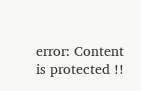error: Content is protected !!